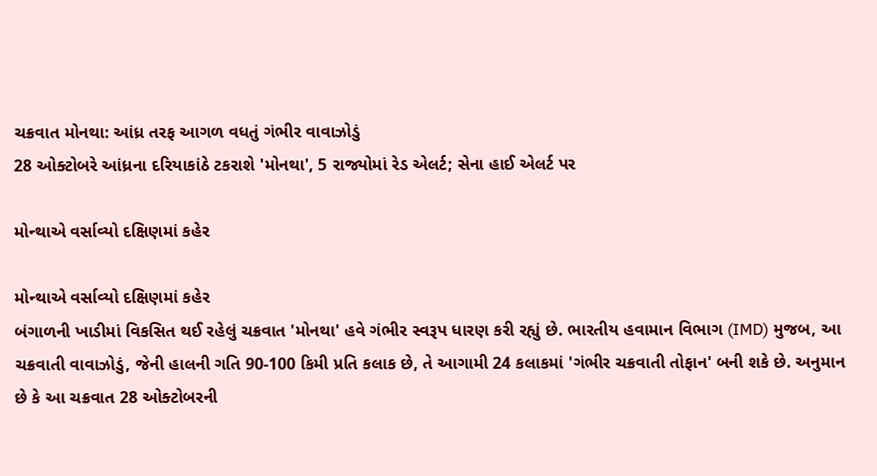ચક્રવાત મોનથા: આંધ્ર તરફ આગળ વધતું ગંભીર વાવાઝોડું
28 ઓક્ટોબરે આંધ્રના દરિયાકાંઠે ટકરાશે 'મોનથા', 5 રાજ્યોમાં રેડ એલર્ટ; સેના હાઈ એલર્ટ પર

મોન્થાએ વર્સાવ્યો દક્ષિણમાં કહેર

મોન્થાએ વર્સાવ્યો દક્ષિણમાં કહેર
બંગાળની ખાડીમાં વિકસિત થઈ રહેલું ચક્રવાત 'મોનથા' હવે ગંભીર સ્વરૂપ ધારણ કરી રહ્યું છે. ભારતીય હવામાન વિભાગ (IMD) મુજબ, આ ચક્રવાતી વાવાઝોડું, જેની હાલની ગતિ 90-100 કિમી પ્રતિ કલાક છે, તે આગામી 24 કલાકમાં 'ગંભીર ચક્રવાતી તોફાન' બની શકે છે. અનુમાન છે કે આ ચક્રવાત 28 ઓક્ટોબરની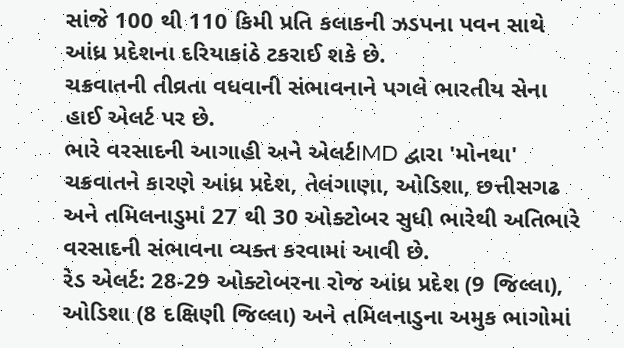સાંજે 100 થી 110 કિમી પ્રતિ કલાકની ઝડપના પવન સાથે આંધ્ર પ્રદેશના દરિયાકાંઠે ટકરાઈ શકે છે.
ચક્રવાતની તીવ્રતા વધવાની સંભાવનાને પગલે ભારતીય સેના હાઈ એલર્ટ પર છે.
ભારે વરસાદની આગાહી અને એલર્ટIMD દ્વારા 'મોનથા' ચક્રવાતને કારણે આંધ્ર પ્રદેશ, તેલંગાણા, ઓડિશા, છત્તીસગઢ અને તમિલનાડુમાં 27 થી 30 ઓક્ટોબર સુધી ભારેથી અતિભારે વરસાદની સંભાવના વ્યક્ત કરવામાં આવી છે.
રેડ એલર્ટ: 28-29 ઓક્ટોબરના રોજ આંધ્ર પ્રદેશ (9 જિલ્લા), ઓડિશા (8 દક્ષિણી જિલ્લા) અને તમિલનાડુના અમુક ભાગોમાં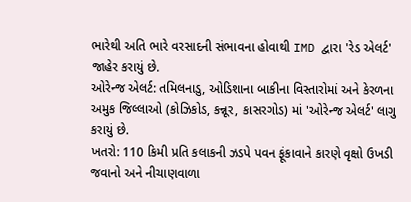ભારેથી અતિ ભારે વરસાદની સંભાવના હોવાથી IMD દ્વારા 'રેડ એલર્ટ' જાહેર કરાયું છે.
ઓરેન્જ એલર્ટ: તમિલનાડુ, ઓડિશાના બાકીના વિસ્તારોમાં અને કેરળના અમુક જિલ્લાઓ (કોઝિકોડ, કન્નૂર, કાસરગોડ) માં 'ઓરેન્જ એલર્ટ' લાગુ કરાયું છે.
ખતરો: 110 કિમી પ્રતિ કલાકની ઝડપે પવન ફૂંકાવાને કારણે વૃક્ષો ઉખડી જવાનો અને નીચાણવાળા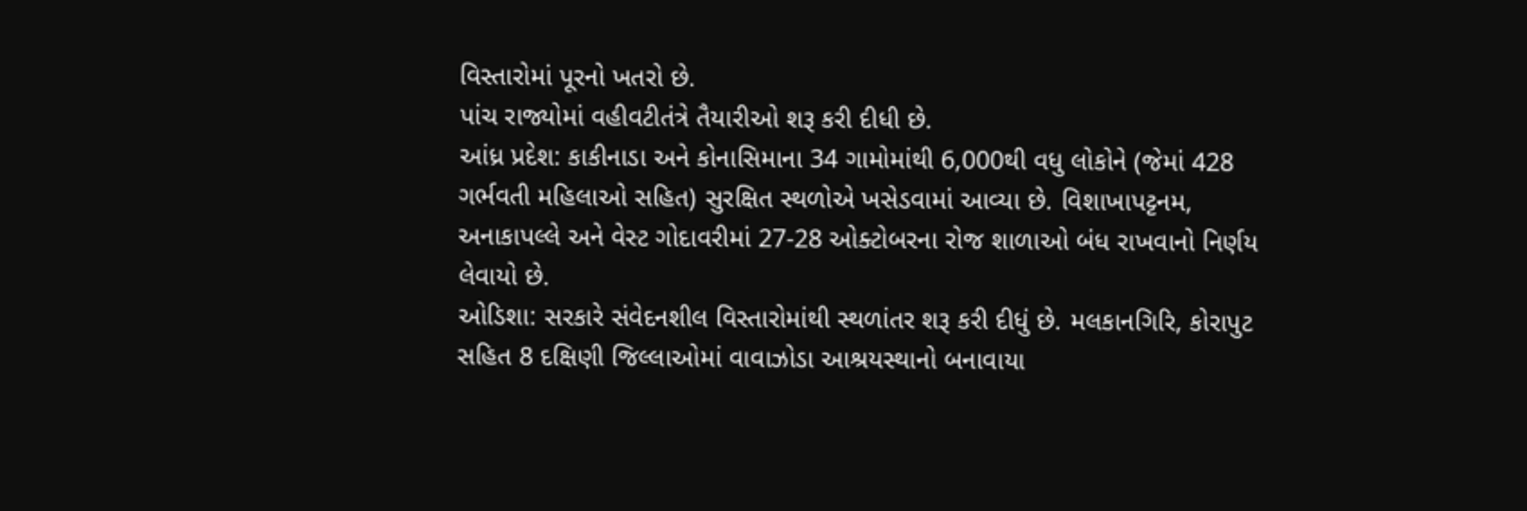વિસ્તારોમાં પૂરનો ખતરો છે.
પાંચ રાજ્યોમાં વહીવટીતંત્રે તૈયારીઓ શરૂ કરી દીધી છે.
આંધ્ર પ્રદેશ: કાકીનાડા અને કોનાસિમાના 34 ગામોમાંથી 6,000થી વધુ લોકોને (જેમાં 428 ગર્ભવતી મહિલાઓ સહિત) સુરક્ષિત સ્થળોએ ખસેડવામાં આવ્યા છે. વિશાખાપટ્ટનમ, અનાકાપલ્લે અને વેસ્ટ ગોદાવરીમાં 27-28 ઓક્ટોબરના રોજ શાળાઓ બંધ રાખવાનો નિર્ણય લેવાયો છે.
ઓડિશા: સરકારે સંવેદનશીલ વિસ્તારોમાંથી સ્થળાંતર શરૂ કરી દીધું છે. મલકાનગિરિ, કોરાપુટ સહિત 8 દક્ષિણી જિલ્લાઓમાં વાવાઝોડા આશ્રયસ્થાનો બનાવાયા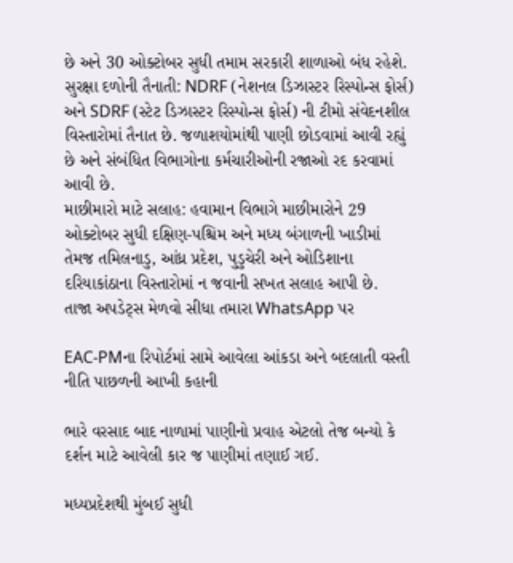છે અને 30 ઓક્ટોબર સુધી તમામ સરકારી શાળાઓ બંધ રહેશે.
સુરક્ષા દળોની તૈનાતી: NDRF (નેશનલ ડિઝાસ્ટર રિસ્પોન્સ ફોર્સ) અને SDRF (સ્ટેટ ડિઝાસ્ટર રિસ્પોન્સ ફોર્સ) ની ટીમો સંવેદનશીલ વિસ્તારોમાં તૈનાત છે. જળાશયોમાંથી પાણી છોડવામાં આવી રહ્યું છે અને સંબંધિત વિભાગોના કર્મચારીઓની રજાઓ રદ કરવામાં આવી છે.
માછીમારો માટે સલાહ: હવામાન વિભાગે માછીમારોને 29 ઓક્ટોબર સુધી દક્ષિણ-પશ્ચિમ અને મધ્ય બંગાળની ખાડીમાં તેમજ તમિલનાડુ, આંધ્ર પ્રદેશ, પુડુચેરી અને ઓડિશાના દરિયાકાંઠાના વિસ્તારોમાં ન જવાની સખત સલાહ આપી છે.
તાજા અપડેટ્સ મેળવો સીધા તમારા WhatsApp પર

EAC-PMના રિપોર્ટમાં સામે આવેલા આંકડા અને બદલાતી વસ્તી નીતિ પાછળની આખી કહાની

ભારે વરસાદ બાદ નાળામાં પાણીનો પ્રવાહ એટલો તેજ બન્યો કે દર્શન માટે આવેલી કાર જ પાણીમાં તણાઈ ગઈ.

મધ્યપ્રદેશથી મુંબઈ સુધી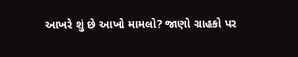આખરે શું છે આખો મામલો? જાણો ગ્રાહકો પર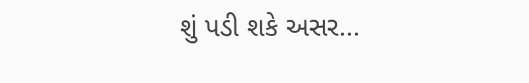શું પડી શકે અસર...